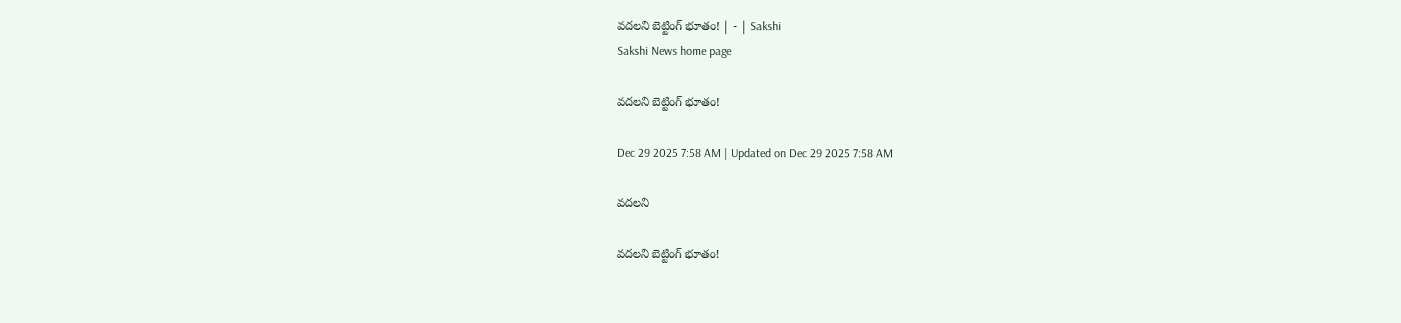వదలని బెట్టింగ్‌ భూతం! | - | Sakshi
Sakshi News home page

వదలని బెట్టింగ్‌ భూతం!

Dec 29 2025 7:58 AM | Updated on Dec 29 2025 7:58 AM

వదలని

వదలని బెట్టింగ్‌ భూతం!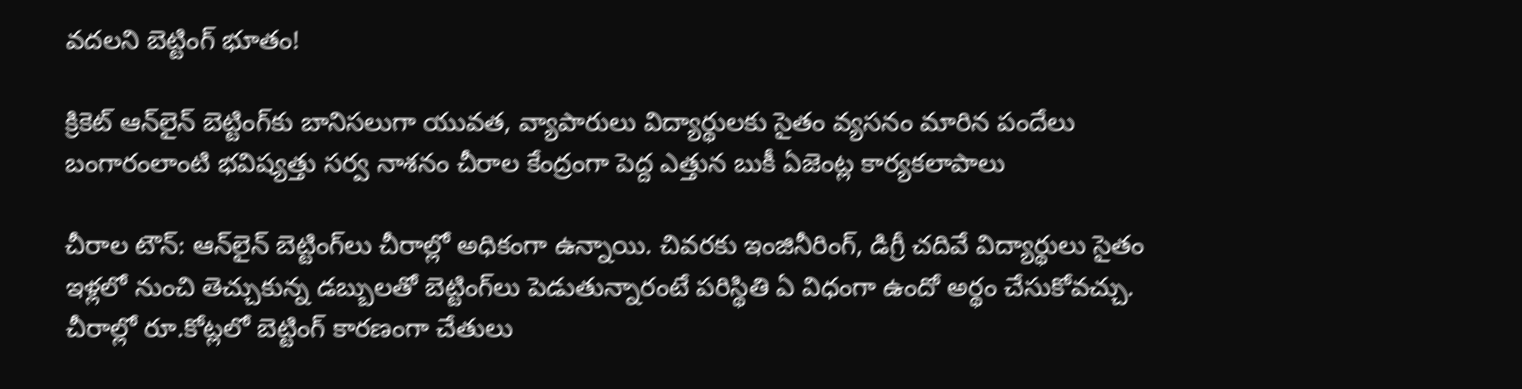వదలని బెట్టింగ్‌ భూతం!

క్రికెట్‌ ఆన్‌లైన్‌ బెట్టింగ్‌కు బానిసలుగా యువత, వ్యాపారులు విద్యార్థులకు సైతం వ్యసనం మారిన పందేలు బంగారంలాంటి భవిష్యత్తు సర్వ నాశనం చీరాల కేంద్రంగా పెద్ద ఎత్తున బుకీ ఏజెంట్ల కార్యకలాపాలు

చీరాల టౌన్‌: ఆన్‌లైన్‌ బెట్టింగ్‌లు చీరాల్లో అధికంగా ఉన్నాయి. చివరకు ఇంజినీరింగ్‌, డిగ్రీ చదివే విద్యార్థులు సైతం ఇళ్లలో నుంచి తెచ్చుకున్న డబ్బులతో బెట్టింగ్‌లు పెడుతున్నారంటే పరిస్థితి ఏ విధంగా ఉందో అర్థం చేసుకోవచ్చు. చీరాల్లో రూ.కోట్లలో బెట్టింగ్‌ కారణంగా చేతులు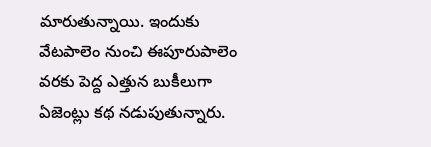మారుతున్నాయి. ఇందుకు వేటపాలెం నుంచి ఈపూరుపాలెం వరకు పెద్ద ఎత్తున బుకీలుగా ఏజెంట్లు కథ నడుపుతున్నారు.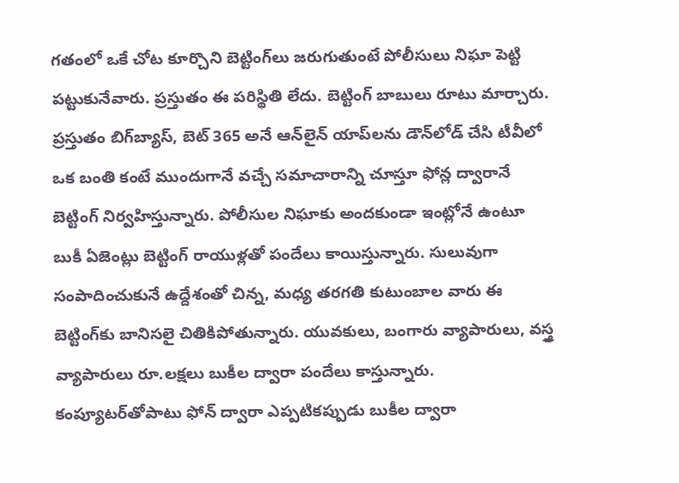గతంలో ఒకే చోట కూర్చొని బెట్టింగ్‌లు జరుగుతుంటే పోలీసులు నిఘా పెట్టి పట్టుకునేవారు. ప్రస్తుతం ఈ పరిస్థితి లేదు. బెట్టింగ్‌ బాబులు రూటు మార్చారు. ప్రస్తుతం బిగ్‌బ్యాస్‌, బెట్‌ 365 అనే ఆన్‌లైన్‌ యాప్‌లను డౌన్‌లోడ్‌ చేసి టీవీలో ఒక బంతి కంటే ముందుగానే వచ్చే సమాచారాన్ని చూస్తూ ఫోన్ల ద్వారానే బెట్టింగ్‌ నిర్వహిస్తున్నారు. పోలీసుల నిఘాకు అందకుండా ఇంట్లోనే ఉంటూ బుకీ ఏజెంట్లు బెట్టింగ్‌ రాయుళ్లతో పందేలు కాయిస్తున్నారు. సులువుగా సంపాదించుకునే ఉద్దేశంతో చిన్న, మధ్య తరగతి కుటుంబాల వారు ఈ బెట్టింగ్‌కు బానిసలై చితికిపోతున్నారు. యువకులు, బంగారు వ్యాపారులు, వస్త్ర వ్యాపారులు రూ.లక్షలు బుకీల ద్వారా పందేలు కాస్తున్నారు. కంప్యూటర్‌తోపాటు ఫోన్‌ ద్వారా ఎప్పటికప్పుడు బుకీల ద్వారా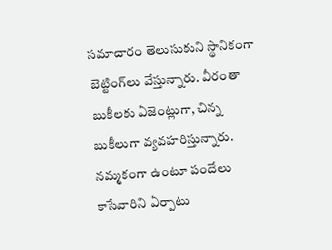సమాచారం తెలుసుకుని స్థానికంగా బెట్టింగ్‌లు వేస్తున్నారు. వీరంతా బుకీలకు ఏజెంట్లుగా, చిన్న బుకీలుగా వ్యవహరిస్తున్నారు. నమ్మకంగా ఉంటూ పందేలు కాసేవారిని ఏర్పాటు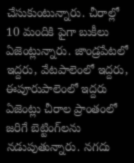చేసుకుంటున్నారు. చీరాల్లో 10 మందికి పైగా బుకీలు ఏజెంట్లున్నారు. జాండ్రపేటలో ఇద్దరు, వేటపాలెంలో ఇద్దరు, ఈపూరుపాలెంలో ఇద్దరు ఏజెంట్లు చీరాల ప్రాంతంలో జరిగే బెట్టింగ్‌లను నడుపుతున్నారు. నగదు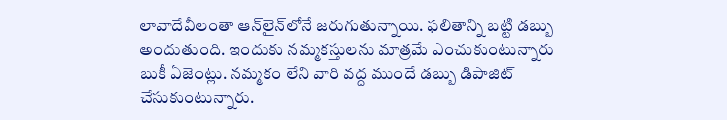లావాదేవీలంతా ఆన్‌లైన్‌లోనే జరుగుతున్నాయి. ఫలితాన్ని బట్టి డబ్బు అందుతుంది. ఇందుకు నమ్మకస్తులను మాత్రమే ఎంచుకుంటున్నారు బుకీ ఏజెంట్లు. నమ్మకం లేని వారి వద్ద ముందే డబ్బు డిపాజిట్‌ చేసుకుంటున్నారు.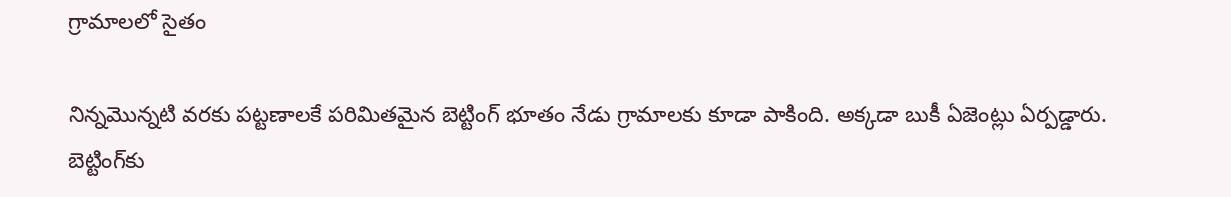గ్రామాలలో సైతం

నిన్నమొన్నటి వరకు పట్టణాలకే పరిమితమైన బెట్టింగ్‌ భూతం నేడు గ్రామాలకు కూడా పాకింది. అక్కడా బుకీ ఏజెంట్లు ఏర్పడ్డారు. బెట్టింగ్‌కు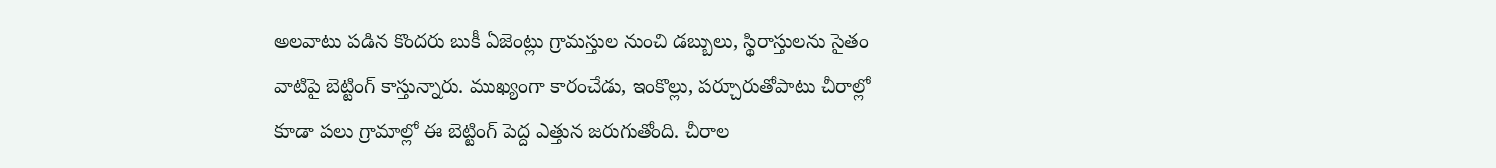అలవాటు పడిన కొందరు బుకీ ఏజెంట్లు గ్రామస్తుల నుంచి డబ్బులు, స్థిరాస్తులను సైతం వాటిపై బెట్టింగ్‌ కాస్తున్నారు. ముఖ్యంగా కారంచేడు, ఇంకొల్లు, పర్చూరుతోపాటు చీరాల్లో కూడా పలు గ్రామాల్లో ఈ బెట్టింగ్‌ పెద్ద ఎత్తున జరుగుతోంది. చీరాల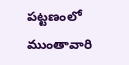పట్టణంలో ముంతావారి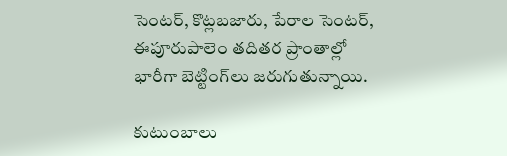సెంటర్‌, కొట్లబజారు, పేరాల సెంటర్‌, ఈపూరుపాలెం తదితర ప్రాంతాల్లో భారీగా బెట్టింగ్‌లు జరుగుతున్నాయి.

కుటుంబాలు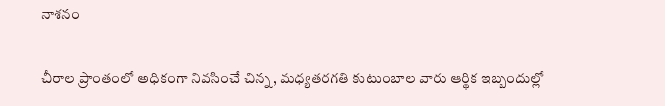నాశనం

చీరాల ప్రాంతంలో అధికంగా నివసించే చిన్న, మధ్యతరగతి కుటుంబాల వారు ఆర్థిక ఇబ్బందుల్లో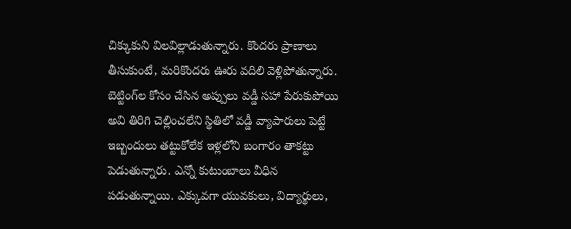చిక్కుకుని విలవిల్లాడుతున్నారు. కొందరు ప్రాణాలు తీసుకుంటే, మరికొందరు ఊరు వదిలి వెళ్లిపోతున్నారు. బెట్టింగ్‌ల కోసం చేసిన అప్పులు వడ్డీ సహా పేరుకుపోయి అవి తిరిగి చెల్లించలేని స్థితిలో వడ్డీ వ్యాపారులు పెట్టే ఇబ్బందులు తట్టుకోలేక ఇళ్లలోని బంగారం తాకట్టు పెడుతున్నారు. ఎన్నో కుటుంబాలు వీధిన పడుతున్నాయి. ఎక్కువగా యువకులు, విద్యార్థులు,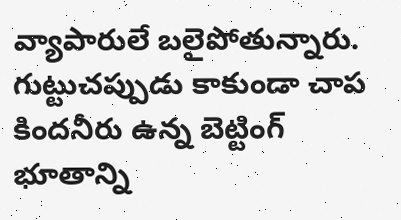వ్యాపారులే బలైపోతున్నారు. గుట్టుచప్పుడు కాకుండా చాప కిందనీరు ఉన్న బెట్టింగ్‌ భూతాన్ని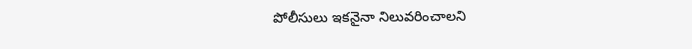పోలీసులు ఇకనైనా నిలువరించాలని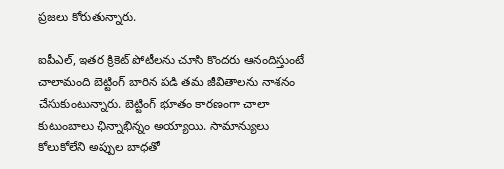ప్రజలు కోరుతున్నారు.

ఐపీఎల్‌, ఇతర క్రికెట్‌ పోటీలను చూసి కొందరు ఆనందిస్తుంటే చాలామంది బెట్టింగ్‌ బారిన పడి తమ జీవితాలను నాశనం చేసుకుంటున్నారు. బెట్టింగ్‌ భూతం కారణంగా చాలా కుటుంబాలు ఛిన్నాభిన్నం అయ్యాయి. సామాన్యులు కోలుకోలేని అప్పుల బాధతో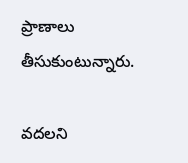ప్రాణాలు తీసుకుంటున్నారు.

వదలని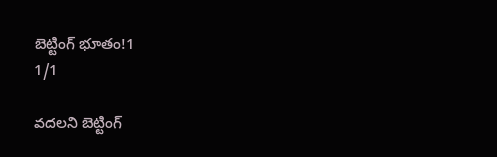బెట్టింగ్‌ భూతం!1
1/1

వదలని బెట్టింగ్‌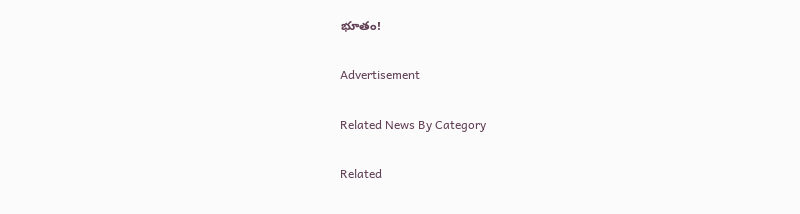భూతం!

Advertisement

Related News By Category

Related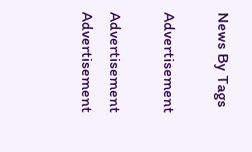News By Tags

Advertisement

Advertisement
Advertisement